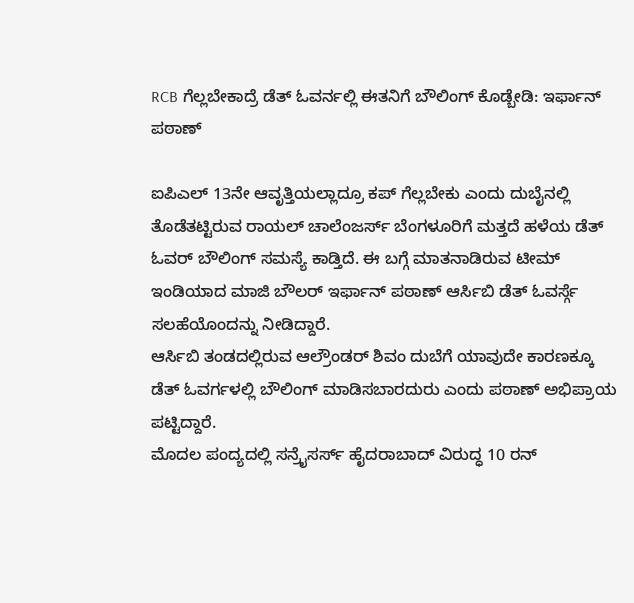RCB ಗೆಲ್ಲಬೇಕಾದ್ರೆ ಡೆತ್ ಓವರ್ನಲ್ಲಿ ಈತನಿಗೆ ಬೌಲಿಂಗ್ ಕೊಡ್ಬೇಡಿ: ಇರ್ಫಾನ್ ಪಠಾಣ್

ಐಪಿಎಲ್ 13ನೇ ಆವೃತ್ತಿಯಲ್ಲಾದ್ರೂ ಕಪ್ ಗೆಲ್ಲಬೇಕು ಎಂದು ದುಬೈನಲ್ಲಿ ತೊಡೆತಟ್ಟಿರುವ ರಾಯಲ್ ಚಾಲೆಂಜರ್ಸ್ ಬೆಂಗಳೂರಿಗೆ ಮತ್ತದೆ ಹಳೆಯ ಡೆತ್ ಓವರ್ ಬೌಲಿಂಗ್ ಸಮಸ್ಯೆ ಕಾಡ್ತಿದೆ. ಈ ಬಗ್ಗೆ ಮಾತನಾಡಿರುವ ಟೀಮ್ ಇಂಡಿಯಾದ ಮಾಜಿ ಬೌಲರ್ ಇರ್ಫಾನ್ ಪಠಾಣ್ ಆರ್ಸಿಬಿ ಡೆತ್ ಓವರ್ಸ್ಗೆ ಸಲಹೆಯೊಂದನ್ನು ನೀಡಿದ್ದಾರೆ.
ಆರ್ಸಿಬಿ ತಂಡದಲ್ಲಿರುವ ಆಲ್ರೌಂಡರ್ ಶಿವಂ ದುಬೆಗೆ ಯಾವುದೇ ಕಾರಣಕ್ಕೂ ಡೆತ್ ಓವರ್ಗಳಲ್ಲಿ ಬೌಲಿಂಗ್ ಮಾಡಿಸಬಾರದುರು ಎಂದು ಪಠಾಣ್ ಅಭಿಪ್ರಾಯ ಪಟ್ಟಿದ್ದಾರೆ.
ಮೊದಲ ಪಂದ್ಯದಲ್ಲಿ ಸನ್ರೈಸರ್ಸ್ ಹೈದರಾಬಾದ್ ವಿರುದ್ಧ 10 ರನ್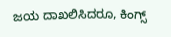ಜಯ ದಾಖಲಿಸಿದರೂ, ಕಿಂಗ್ಸ್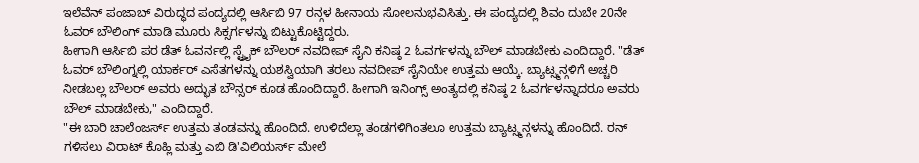ಇಲೆವೆನ್ ಪಂಜಾಬ್ ವಿರುದ್ಧದ ಪಂದ್ಯದಲ್ಲಿ ಆರ್ಸಿಬಿ 97 ರನ್ಗಳ ಹೀನಾಯ ಸೋಲನುಭವಿಸಿತ್ತು. ಈ ಪಂದ್ಯದಲ್ಲಿ ಶಿವಂ ದುಬೇ 20ನೇ ಓವರ್ ಬೌಲಿಂಗ್ ಮಾಡಿ ಮೂರು ಸಿಕ್ಸರ್ಗಳನ್ನು ಬಿಟ್ಟುಕೊಟ್ಟಿದ್ದರು.
ಹೀಗಾಗಿ ಆರ್ಸಿಬಿ ಪರ ಡೆತ್ ಓವರ್ನಲ್ಲಿ ಸ್ಟ್ರೈಕ್ ಬೌಲರ್ ನವದೀಪ್ ಸೈನಿ ಕನಿಷ್ಠ 2 ಓವರ್ಗಳನ್ನು ಬೌಲ್ ಮಾಡಬೇಕು ಎಂದಿದ್ದಾರೆ. "ಡೆತ್ ಓವರ್ ಬೌಲಿಂಗ್ನಲ್ಲಿ ಯಾರ್ಕರ್ ಎಸೆತಗಳನ್ನು ಯಶಸ್ವಿಯಾಗಿ ತರಲು ನವದೀಪ್ ಸೈನಿಯೇ ಉತ್ತಮ ಆಯ್ಕೆ. ಬ್ಯಾಟ್ಸ್ಮನ್ಗಳಿಗೆ ಅಚ್ಚರಿ ನೀಡಬಲ್ಲ ಬೌಲರ್ ಅವರು ಅದ್ಭುತ ಬೌನ್ಸರ್ ಕೂಡ ಹೊಂದಿದ್ದಾರೆ. ಹೀಗಾಗಿ ಇನಿಂಗ್ಸ್ ಅಂತ್ಯದಲ್ಲಿ ಕನಿಷ್ಠ 2 ಓವರ್ಗಳನ್ನಾದರೂ ಅವರು ಬೌಲ್ ಮಾಡಬೇಕು," ಎಂದಿದ್ದಾರೆ.
"ಈ ಬಾರಿ ಚಾಲೆಂಜರ್ಸ್ ಉತ್ತಮ ತಂಡವನ್ನು ಹೊಂದಿದೆ. ಉಳಿದೆಲ್ಲಾ ತಂಡಗಳಿಗಿಂತಲೂ ಉತ್ತಮ ಬ್ಯಾಟ್ಸ್ಮನ್ಗಳನ್ನು ಹೊಂದಿದೆ. ರನ್ ಗಳಿಸಲು ವಿರಾಟ್ ಕೊಹ್ಲಿ ಮತ್ತು ಎಬಿ ಡಿ'ವಿಲಿಯರ್ಸ್ ಮೇಲೆ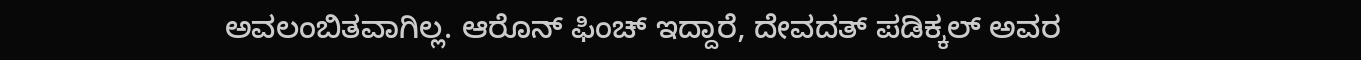ಅವಲಂಬಿತವಾಗಿಲ್ಲ. ಆರೊನ್ ಫಿಂಚ್ ಇದ್ದಾರೆ, ದೇವದತ್ ಪಡಿಕ್ಕಲ್ ಅವರ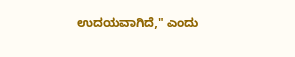ಉದಯವಾಗಿದೆ," ಎಂದು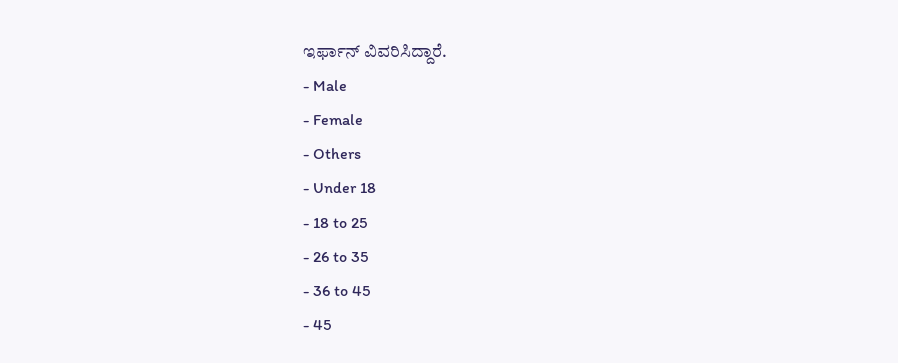ಇರ್ಫಾನ್ ವಿವರಿಸಿದ್ದಾರೆ.
- Male
- Female
- Others
- Under 18
- 18 to 25
- 26 to 35
- 36 to 45
- 45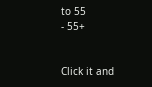to 55
- 55+


Click it and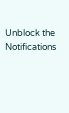Unblock the Notifications